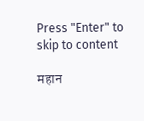Press "Enter" to skip to content

महान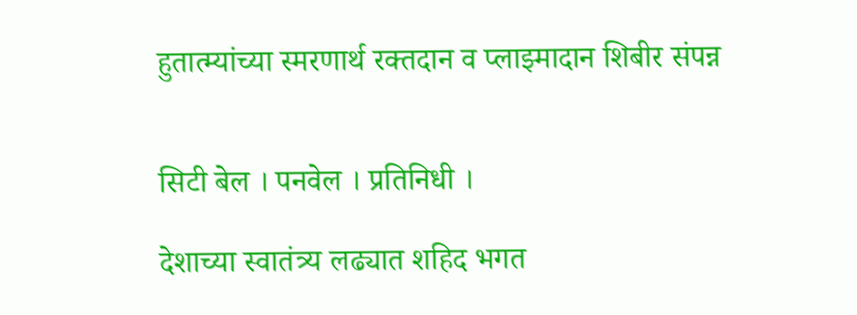हुतात्म्यांच्या स्मरणार्थ रक्तदान व प्लाझ्मादान शिबीर संपन्न


सिटी बेल । पनवेल । प्रतिनिधी ।

देशाच्या स्वातंत्र्य लढ्यात शहिद भगत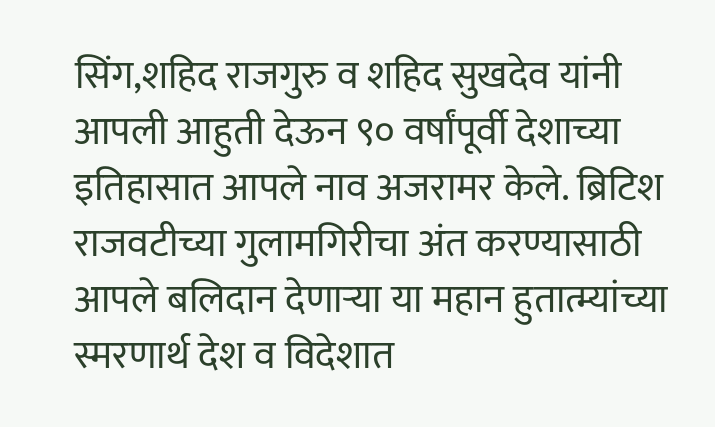सिंग,शहिद राजगुरु व शहिद सुखदेव यांनी आपली आहुती देऊन ९० वर्षांपूर्वी देशाच्या इतिहासात आपले नाव अजरामर केले. ब्रिटिश राजवटीच्या गुलामगिरीचा अंत करण्यासाठी आपले बलिदान देणाऱ्या या महान हुतात्म्यांच्या स्मरणार्थ देश व विदेशात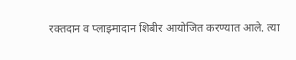रक्तदान व प्लाझ्मादान शिबीर आयोजित करण्यात आले. त्या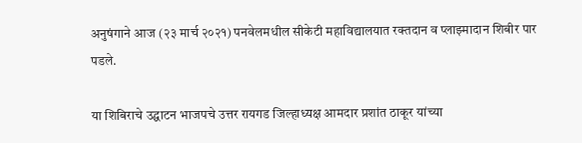अनुषंगाने आज (२३ मार्च २०२१) पनवेलमधील सीकेटी महाविद्यालयात रक्तदान व प्लाझ्मादान शिबीर पार पडले.

या शिबिराचे उद्घाटन भाजपचे उत्तर रायगड जिल्हाध्यक्ष आमदार प्रशांत ठाकूर यांच्या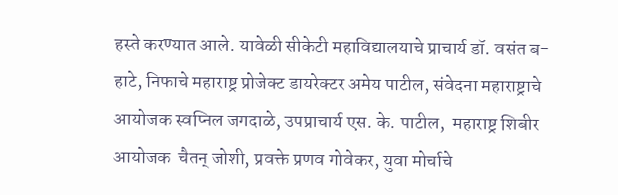हस्ते करण्यात आले. यावेळी सीकेटी महाविद्यालयाचे प्राचार्य डॉ. वसंत ब-हाटे, निफाचे महाराष्ट्र प्रोजेक्ट डायरेक्टर अमेय पाटील, संवेदना महाराष्ट्राचे आयोजक स्वप्निल जगदाळे, उपप्राचार्य एस. के. पाटील,  महाराष्ट्र शिबीर आयोजक  चैतन् जोशी, प्रवक्ते प्रणव गोवेकर, युवा मोर्चाचे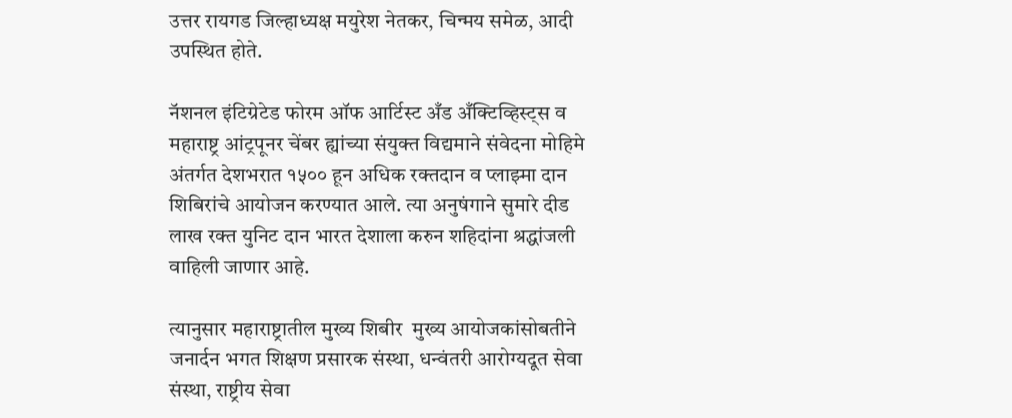उत्तर रायगड जिल्हाध्यक्ष मयुरेश नेतकर, चिन्मय समेळ, आदी उपस्थित होते.

नॅशनल इंटिग्रेटेड फोरम ऑफ आर्टिस्ट अँड अँक्टिव्हिस्ट्स व महाराष्ट्र आंट्रपूनर चेंबर ह्यांच्या संयुक्त विद्यमाने संवेदना मोहिमे अंतर्गत देशभरात १५०० हून अधिक रक्तदान व प्लाझ्मा दान शिबिरांचे आयोजन करण्यात आले. त्या अनुषंगाने सुमारे दीड लाख रक्त युनिट दान भारत देशाला करुन शहिदांना श्रद्धांजली वाहिली जाणार आहे.

त्यानुसार महाराष्ट्रातील मुख्य शिबीर  मुख्य आयोजकांसोबतीने जनार्दन भगत शिक्षण प्रसारक संस्था, धन्वंतरी आरोग्यदूत सेवा संस्था, राष्ट्रीय सेवा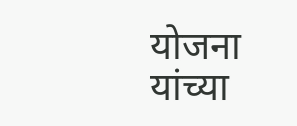योजना यांच्या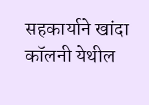सहकार्याने खांदा कॉलनी येथील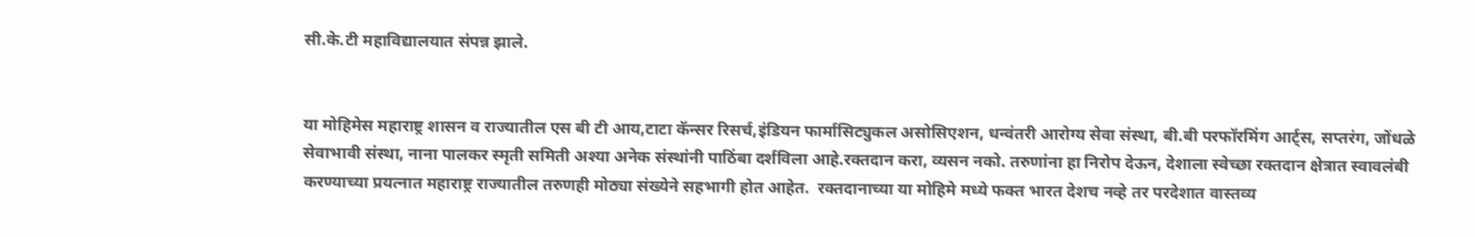सी.के.टी महाविद्यालयात संपन्न झाले.


या मोहिमेस महाराष्ट्र शासन व राज्यातील एस बी टी आय,टाटा कॅन्सर रिसर्च,इंडियन फार्मासिट्युकल असोसिएशन, धन्वंतरी आरोग्य सेवा संस्था, बी.बी परफॉरमिंग आर्ट्स, सप्तरंग, जोंधळे सेवाभावी संस्था, नाना पालकर स्मृती समिती अश्या अनेक संस्थांनी पाठिंबा दर्शविला आहे.रक्तदान करा, व्यसन नको. तरुणांना हा निरोप देऊन, देशाला स्वेच्छा रक्तदान क्षेत्रात स्वावलंबी करण्याच्या प्रयत्नात महाराष्ट्र राज्यातील तरुणही मोठ्या संख्येने सहभागी होत आहेत.  रक्तदानाच्या या मोहिमे मध्ये फक्त भारत देशच नव्हे तर परदेशात वास्तव्य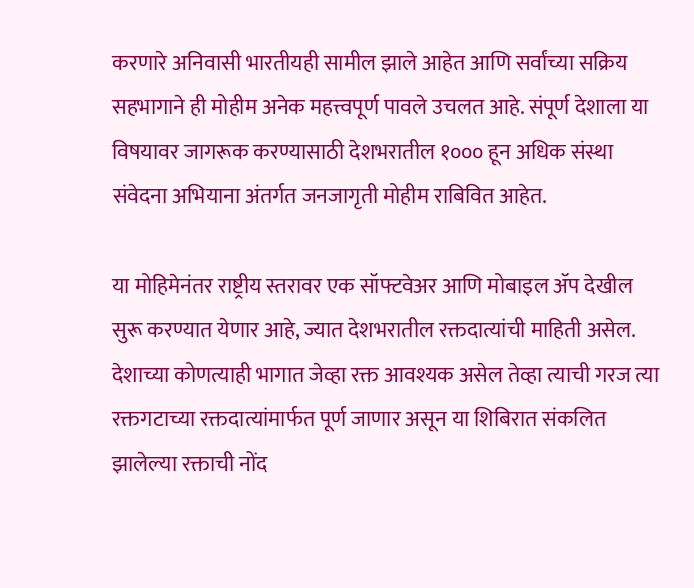करणारे अनिवासी भारतीयही सामील झाले आहेत आणि सर्वांच्या सक्रिय सहभागाने ही मोहीम अनेक महत्त्वपूर्ण पावले उचलत आहे. संपूर्ण देशाला या विषयावर जागरूक करण्यासाठी देशभरातील १००० हून अधिक संस्था संवेदना अभियाना अंतर्गत जनजागृती मोहीम राबिवित आहेत.

या मोहिमेनंतर राष्ट्रीय स्तरावर एक सॉफ्टवेअर आणि मोबाइल ॲप देखील सुरू करण्यात येणार आहे, ज्यात देशभरातील रक्तदात्यांची माहिती असेल. देशाच्या कोणत्याही भागात जेव्हा रक्त आवश्यक असेल तेव्हा त्याची गरज त्या रक्तगटाच्या रक्तदात्यांमार्फत पूर्ण जाणार असून या शिबिरात संकलित झालेल्या रक्ताची नोंद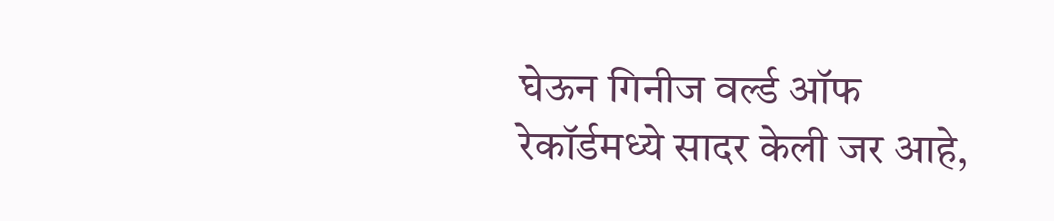घेऊन गिनीज वर्ल्ड ऑफ रेकॉर्डमध्ये सादर केली जर आहे,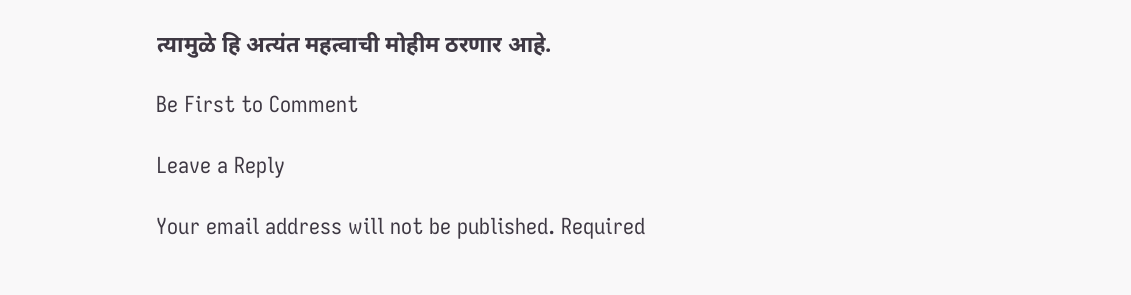त्यामुळे हि अत्यंत महत्वाची मोहीम ठरणार आहे.

Be First to Comment

Leave a Reply

Your email address will not be published. Required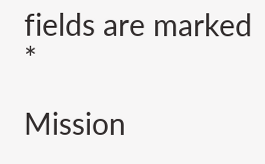fields are marked *

Mission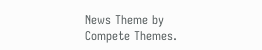News Theme by Compete Themes.